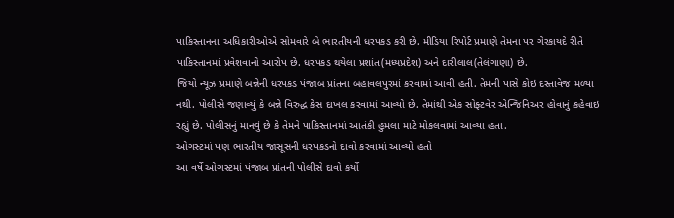પાકિસ્તાનના અધિકારીઓએ સોમવારે બે ભારતીયની ધરપકડ કરી છે. મીડિયા રિપોર્ટ પ્રમાણે તેમના પર ગેરકાયદે રીતે પાકિસ્તાનમાં પ્રવેશવાનો આરોપ છે. ધરપકડ થયેલા પ્રશાંત(મધ્યપ્રદેશ) અને દારીલાલ(તેલંગાણા) છે.
જિયો ન્યૂઝ પ્રમાણે બન્નેની ધરપકડ પંજાબ પ્રાંતના બહાવલપુરમાં કરવામાં આવી હતી. તેમની પાસે કોઇ દસ્તાવેજ મળ્યા નથી. પોલીસે જણાવ્યું કે બન્ને વિરુદ્ધ કેસ દાખલ કરવામાં આવ્યો છે. તેમાંથી એક સોફ્ટવેર એન્જિનિઅર હોવાનું કહેવાઇ રહ્યું છે. પોલીસનું માનવું છે કે તેમને પાકિસ્તાનમાં આતંકી હુમલા માટે મોકલવામાં આવ્યા હતા.
ઓગસ્ટમાં પણ ભારતીય જાસૂસની ધરપકડનો દાવો કરવામાં આવ્યો હતો
આ વર્ષે ઓગસ્ટમાં પંજાબ પ્રાંતની પોલીસે દાવો કર્યો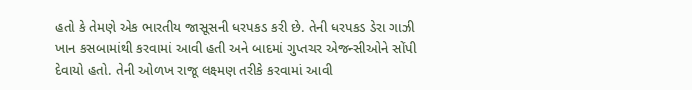હતો કે તેમણે એક ભારતીય જાસૂસની ધરપકડ કરી છે. તેની ધરપકડ ડેરા ગાઝી ખાન કસબામાંથી કરવામાં આવી હતી અને બાદમાં ગુપ્તચર એજન્સીઓને સોંપી દેવાયો હતો. તેની ઓળખ રાજૂ લક્ષ્મણ તરીકે કરવામાં આવી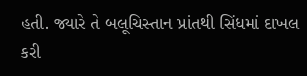હતી. જ્યારે તે બલૂચિસ્તાન પ્રાંતથી સિંધમાં દાખલ કરી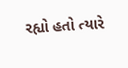રહ્યો હતો ત્યારે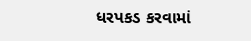ધરપકડ કરવામાં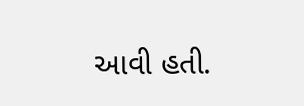આવી હતી.